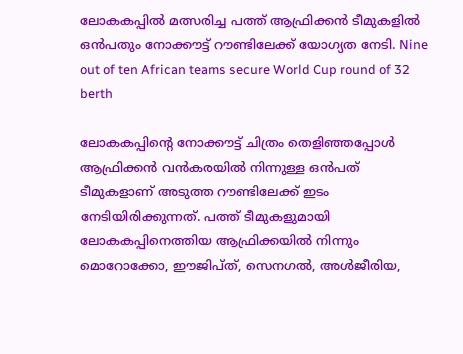ലോകകപ്പിൽ മത്സരിച്ച പത്ത് ആഫ്രിക്കൻ ടീമുകളിൽ ഒൻപതും നോക്കൗട്ട് റൗണ്ടിലേക്ക് യോഗ്യത നേടി. Nine out of ten African teams secure World Cup round of 32 berth

ലോകകപ്പിന്റെ നോക്കൗട്ട് ചിത്രം തെളിഞ്ഞപ്പോൾ ആഫ്രിക്കൻ വൻകരയിൽ നിന്നുള്ള ഒൻപത് ടീമുകളാണ് അടുത്ത റൗണ്ടിലേക്ക് ഇടം നേടിയിരിക്കുന്നത്. പത്ത് ടീമുകളുമായി ലോകകപ്പിനെത്തിയ ആഫ്രിക്കയിൽ നിന്നും മൊറോക്കോ, ഈജിപ്ത്, സെനഗൽ, അൾജീരിയ,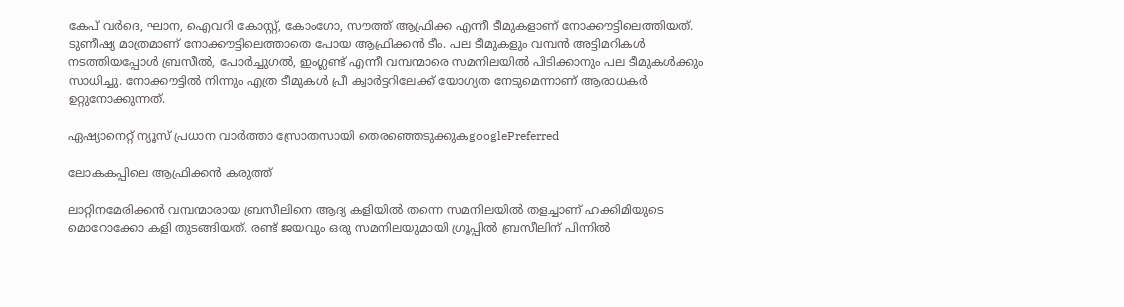കേപ് വർദെ, ഘാന, ഐവറി കോസ്റ്റ്, കോംഗോ, സൗത്ത് ആഫ്രിക്ക എന്നീ ടീമുകളാണ് നോക്കൗട്ടിലെത്തിയത്. ടുണീഷ്യ മാത്രമാണ് നോക്കൗട്ടിലെത്താതെ പോയ ആഫ്രിക്കൻ ടീം. പല ടീമുകളും വമ്പൻ അട്ടിമറികൾ നടത്തിയപ്പോൾ ബ്രസീൽ, പോർച്ചുഗൽ, ഇംഗ്ലണ്ട് എന്നീ വമ്പന്മാരെ സമനിലയിൽ പിടിക്കാനും പല ടീമുകൾക്കും സാധിച്ചു. നോക്കൗട്ടിൽ നിന്നും എത്ര ടീമുകൾ പ്രീ ക്വാർട്ടറിലേക്ക് യോഗ്യത നേടുമെന്നാണ് ആരാധകർ ഉറ്റുനോക്കുന്നത്.

ഏഷ്യാനെറ്റ് ന്യൂസ് പ്രധാന വാർത്താ സ്രോതസായി തെരഞ്ഞെടുക്കുകgooglePreferred

ലോകകപ്പിലെ ആഫ്രിക്കൻ കരുത്ത്

ലാറ്റിനമേരിക്കൻ വമ്പന്മാരായ ബ്രസീലിനെ ആദ്യ കളിയിൽ തന്നെ സമനിലയിൽ തളച്ചാണ് ഹക്കിമിയുടെ മൊറോക്കോ കളി തുടങ്ങിയത്. രണ്ട് ജയവും ഒരു സമനിലയുമായി ഗ്രൂപ്പിൽ ബ്രസീലിന് പിന്നിൽ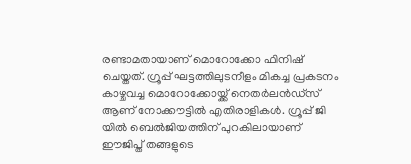രണ്ടാമതായാണ് മൊറോക്കോ ഫിനിഷ് ചെയ്തത്. ഗ്രൂപ്പ് ഘട്ടത്തിലുടനീളം മികച്ച പ്രകടനം കാഴ്ചവച്ച മൊറോക്കോയ്ക്ക് നെതർലൻഡ്സ് ആണ് നോക്കൗട്ടിൽ എതിരാളികൾ. ഗ്രൂപ്പ് ജി യിൽ ബെൽജിയത്തിന് പുറകിലായാണ് ഈജിപ്ത് തങ്ങളുടെ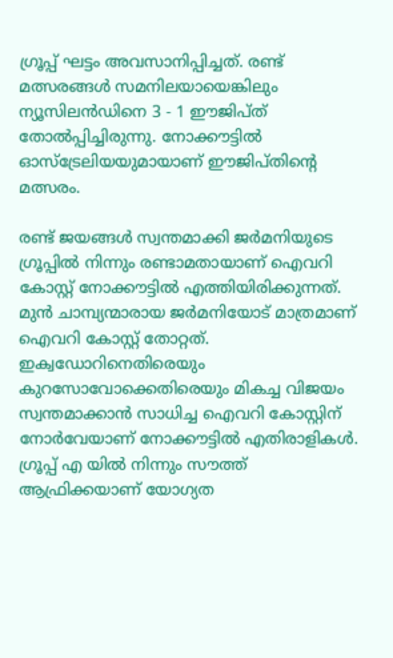ഗ്രൂപ്പ് ഘട്ടം അവസാനിപ്പിച്ചത്. രണ്ട് മത്സരങ്ങൾ സമനിലയായെങ്കിലും ന്യൂസിലൻഡിനെ 3 - 1 ഈജിപ്ത് തോൽപ്പിച്ചിരുന്നു. നോക്കൗട്ടിൽ ഓസ്‌ട്രേലിയയുമായാണ് ഈജിപ്തിന്റെ മത്സരം.

രണ്ട് ജയങ്ങൾ സ്വന്തമാക്കി ജർമനിയുടെ ഗ്രൂപ്പിൽ നിന്നും രണ്ടാമതായാണ് ഐവറി കോസ്റ്റ് നോക്കൗട്ടിൽ എത്തിയിരിക്കുന്നത്. മുൻ ചാമ്പ്യന്മാരായ ജർമനിയോട് മാത്രമാണ് ഐവറി കോസ്റ്റ് തോറ്റത്. ഇക്വഡോറിനെതിരെയും കുറസോവോക്കെതിരെയും മികച്ച വിജയം സ്വന്തമാക്കാൻ സാധിച്ച ഐവറി കോസ്റ്റിന് നോർവേയാണ് നോക്കൗട്ടിൽ എതിരാളികൾ. ഗ്രൂപ്പ് എ യിൽ നിന്നും സൗത്ത് ആഫ്രിക്കയാണ് യോഗ്യത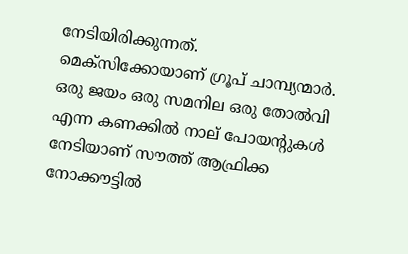നേടിയിരിക്കുന്നത്. മെക്സിക്കോയാണ് ഗ്രൂപ് ചാമ്പ്യന്മാർ. ഒരു ജയം ഒരു സമനില ഒരു തോൽവി എന്ന കണക്കിൽ നാല് പോയന്റുകൾ നേടിയാണ് സൗത്ത് ആഫ്രിക്ക നോക്കൗട്ടിൽ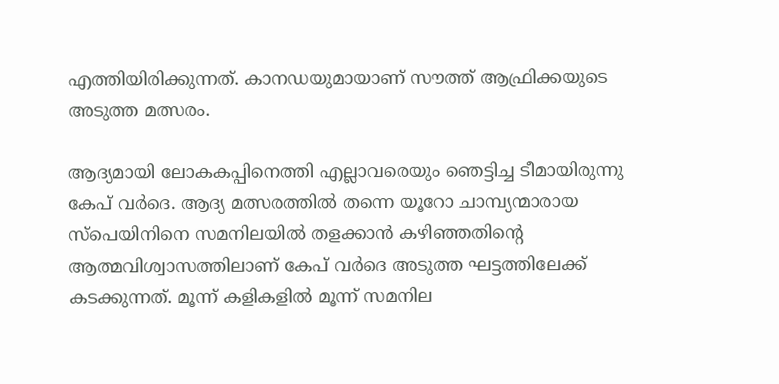എത്തിയിരിക്കുന്നത്. കാനഡയുമായാണ് സൗത്ത് ആഫ്രിക്കയുടെ അടുത്ത മത്സരം.

ആദ്യമായി ലോകകപ്പിനെത്തി എല്ലാവരെയും ഞെട്ടിച്ച ടീമായിരുന്നു കേപ് വർദെ. ആദ്യ മത്സരത്തിൽ തന്നെ യൂറോ ചാമ്പ്യന്മാരായ സ്പെയിനിനെ സമനിലയിൽ തളക്കാൻ കഴിഞ്ഞതിന്റെ ആത്മവിശ്വാസത്തിലാണ് കേപ് വർദെ അടുത്ത ഘട്ടത്തിലേക്ക് കടക്കുന്നത്. മൂന്ന് കളികളിൽ മൂന്ന് സമനില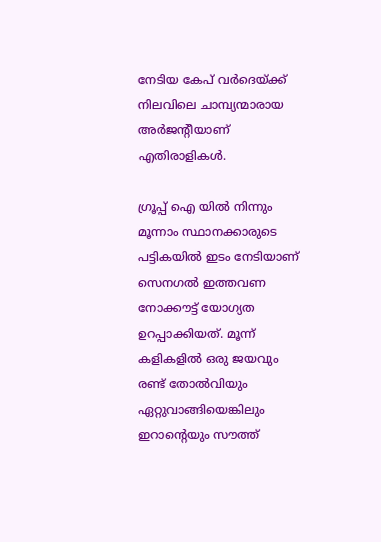നേടിയ കേപ് വർദെയ്ക്ക് നിലവിലെ ചാമ്പ്യന്മാരായ അർജന്റീയാണ് എതിരാളികൾ.

ഗ്രൂപ്പ് ഐ യിൽ നിന്നും മൂന്നാം സ്ഥാനക്കാരുടെ പട്ടികയിൽ ഇടം നേടിയാണ് സെനഗൽ ഇത്തവണ നോക്കൗട്ട് യോഗ്യത ഉറപ്പാക്കിയത്. മൂന്ന് കളികളിൽ ഒരു ജയവും രണ്ട് തോൽവിയും ഏറ്റുവാങ്ങിയെങ്കിലും ഇറാന്റെയും സൗത്ത്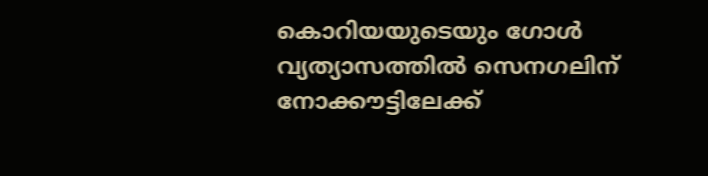കൊറിയയുടെയും ഗോൾ വ്യത്യാസത്തിൽ സെനഗലിന് നോക്കൗട്ടിലേക്ക്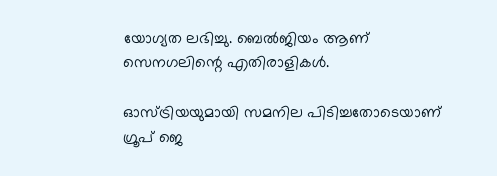യോഗ്യത ലഭിച്ചു. ബെൽജിയം ആണ് സെനഗലിന്റെ എതിരാളികൾ.

ഓസ്ട്രിയയുമായി സമനില പിടിച്ചതോടെയാണ് ഗ്രൂപ് ജെ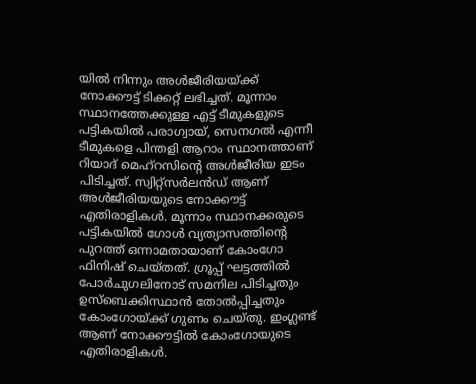യിൽ നിന്നും അൾജീരിയയ്ക്ക് നോക്കൗട്ട് ടിക്കറ്റ് ലഭിച്ചത്. മൂന്നാം സ്ഥാനത്തേക്കുള്ള എട്ട് ടീമുകളുടെ പട്ടികയിൽ പരാഗ്വായ്, സെനഗൽ എന്നീ ടീമുകളെ പിന്തളി ആറാം സ്ഥാനത്താണ് റിയാദ് മെഹ്‌റസിന്റെ അൾജീരിയ ഇടം പിടിച്ചത്. സ്വിറ്റ്‌സർലൻഡ് ആണ് അൾജീരിയയുടെ നോക്കൗട്ട് എതിരാളികൾ. മൂന്നാം സ്ഥാനക്കരുടെ പട്ടികയിൽ ഗോൾ വ്യത്യാസത്തിന്റെ പുറത്ത് ഒന്നാമതായാണ് കോംഗോ ഫിനിഷ് ചെയ്തത്. ഗ്രൂപ്പ് ഘട്ടത്തിൽ പോർചുഗലിനോട് സമനില പിടിച്ചതും ഉസ്‌ബെക്കിസ്ഥാൻ തോൽപ്പിച്ചതും കോംഗോയ്ക്ക് ഗുണം ചെയ്തു. ഇംഗ്ലണ്ട് ആണ് നോക്കൗട്ടിൽ കോംഗോയുടെ എതിരാളികൾ.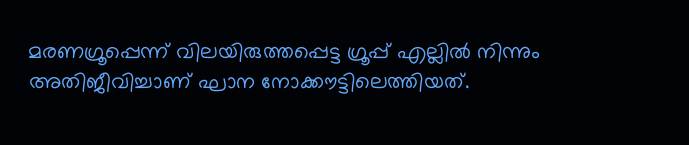മരണഗ്രൂപ്പെന്ന് വിലയിരുത്തപ്പെട്ട ഗ്രൂപ്പ് എല്ലിൽ നിന്നും അതിജീവിച്ചാണ് ഘാന നോക്കൗട്ടിലെത്തിയത്.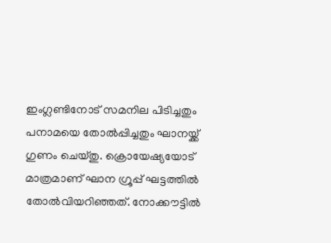ഇംഗ്ലണ്ടിനോട് സമനില പിടിച്ചതും പനാമയെ തോൽപ്പിച്ചതും ഘാനയ്ക്ക് ഗുണം ചെയ്തു. ക്രൊയേഷ്യയോട് മാത്രമാണ് ഘാന ഗ്രൂപ്പ് ഘട്ടത്തിൽ തോൽവിയറിഞ്ഞത്. നോക്കൗട്ടിൽ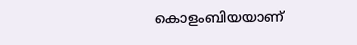കൊളംബിയയാണ്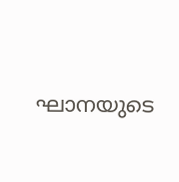ഘാനയുടെ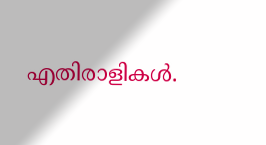എതിരാളികൾ.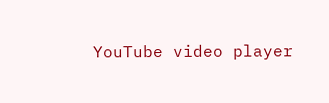YouTube video player